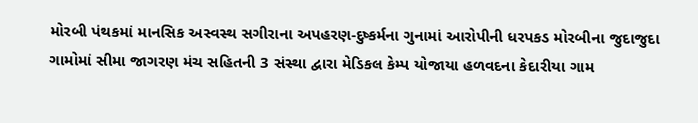મોરબી પંથકમાં માનસિક અસ્વસ્થ સગીરાના અપહરણ-દુષ્કર્મના ગુનામાં આરોપીની ધરપકડ મોરબીના જુદાજુદા ગામોમાં સીમા જાગરણ મંચ સહિતની 3 સંસ્થા દ્વારા મેડિકલ કેમ્પ યોજાયા હળવદના કેદારીયા ગામ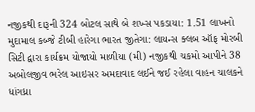નજીકથી દારૂની 324 બોટલ સાથે બે શખ્સ પકડાયા: 1.51 લાખનો મુદામાલ કબ્જે ટીબી હારેગા ભારત જીતેગા: લાયન્સ ક્લબ ઑફ મોરબી સિટી દ્વારા કાર્યક્રમ યોજાયો માળીયા (મી) નજીકથી ચકમો આપીને 38 અબોલજીવ ભરેલ આઇસર અમદાવાદ લઈને જઈ રહેલા વાહન ચાલકને ધાંગધ્રા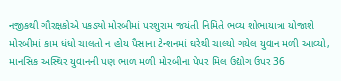નજીકથી ગૌરક્ષકોએ પકડ્યો મોરબીમાં પરશુરામ જયંતી નિમિતે ભવ્ય શોભાયાત્રા યોજાશે મોરબીમાં કામ ધંધો ચાલતો ન હોય પૈસાના ટેન્શનમાં ઘરેથી ચાલ્યો ગયેલ યુવાન મળી આવ્યો, માનસિક અસ્થિર યુવાનની પણ ભાળ મળી મોરબીના પેપર મિલ ઉદ્યોગ ઉપર 36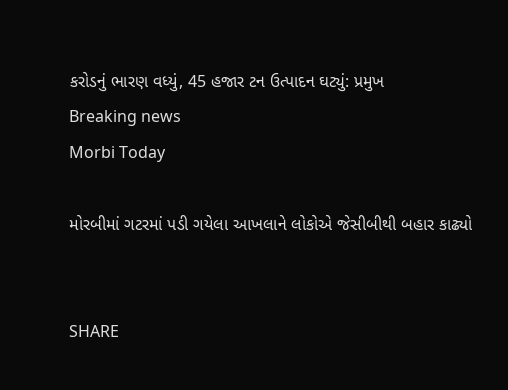કરોડનું ભારણ વધ્યું, 45 હજાર ટન ઉત્પાદન ઘટ્યું: પ્રમુખ
Breaking news
Morbi Today

મોરબીમાં ગટરમાં પડી ગયેલા આખલાને લોકોએ જેસીબીથી બહાર કાઢ્યો


SHARE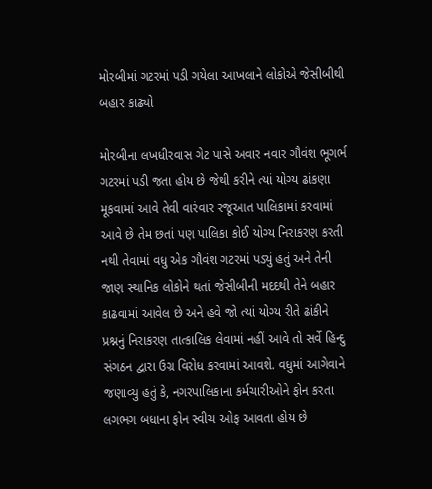મોરબીમાં ગટરમાં પડી ગયેલા આખલાને લોકોએ જેસીબીથી બહાર કાઢ્યો

મોરબીના લખધીરવાસ ગેટ પાસે અવાર નવાર ગૌવંશ ભૂગર્ભ ગટરમાં પડી જતા હોય છે જેથી કરીને ત્યાં યોગ્ય ઢાંકણા મૂકવામાં આવે તેવી વારંવાર રજૂઆત પાલિકામાં કરવામાં આવે છે તેમ છતાં પણ પાલિકા કોઈ યોગ્ય નિરાકરણ કરતી નથી તેવામાં વધુ એક ગૌવંશ ગટરમાં પડ્યું હતું અને તેની જાણ સ્થાનિક લોકોને થતાં જેસીબીની મદદથી તેને બહાર કાઢવામાં આવેલ છે અને હવે જો ત્યાં યોગ્ય રીતે ઢાંકીને પ્રશ્નનું નિરાકરણ તાત્કાલિક લેવામાં નહીં આવે તો સર્વે હિન્દુ  સંગઠન દ્વારા ઉગ્ર વિરોધ કરવામાં આવશે. વધુમાં આગેવાને જણાવ્યુ હતું કે, નગરપાલિકાના કર્મચારીઓને ફોન કરતા લગભગ બધાના ફોન સ્વીચ ઓફ આવતા હોય છે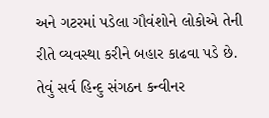અને ગટરમાં પડેલા ગૌવંશોને લોકોએ તેની રીતે વ્યવસ્થા કરીને બહાર કાઢવા પડે છે. તેવું સર્વ હિન્દુ સંગઠન કન્વીનર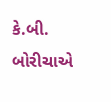કે.બી. બોરીચાએ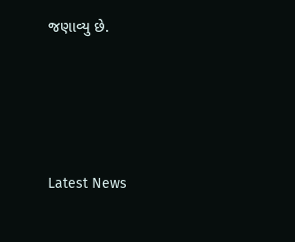જણાવ્યુ છે.






Latest News